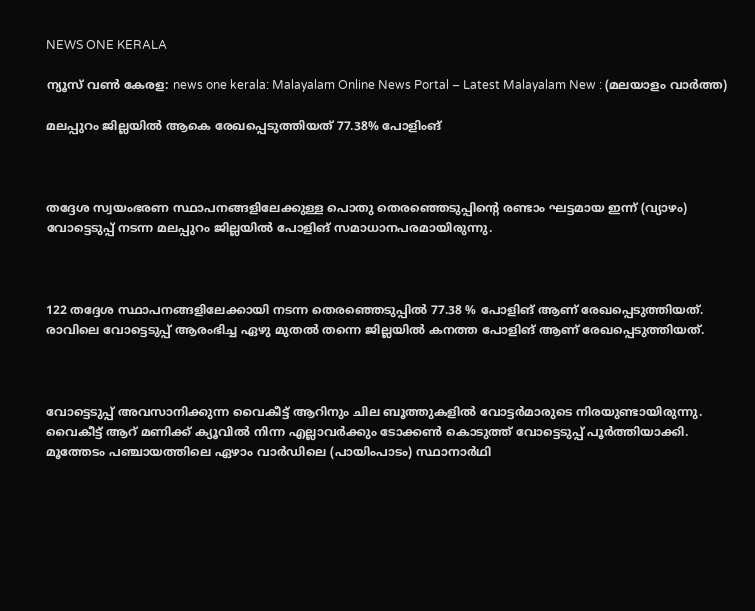NEWS ONE KERALA

ന്യൂസ് വൺ കേരള: news one kerala: Malayalam Online News Portal – Latest Malayalam New : (മലയാളം വാർത്ത)

മലപ്പുറം ജില്ലയിൽ ആകെ രേഖപ്പെടുത്തിയത് 77.38% പോളിംങ്



തദ്ദേശ സ്വയംഭരണ സ്ഥാപനങ്ങളിലേക്കുള്ള പൊതു തെരഞ്ഞെടുപ്പിന്റെ രണ്ടാം ഘട്ടമായ ഇന്ന് (വ്യാഴം) വോട്ടെടുപ്പ് നടന്ന മലപ്പുറം ജില്ലയില്‍ പോളിങ് സമാധാനപരമായിരുന്നു.



122 തദ്ദേശ സ്ഥാപനങ്ങളിലേക്കായി നടന്ന തെരഞ്ഞെടുപ്പില്‍ 77.38 % പോളിങ് ആണ് രേഖപ്പെടുത്തിയത്. രാവിലെ വോട്ടെടുപ്പ് ആരംഭിച്ച ഏഴു മുതല്‍ തന്നെ ജില്ലയില്‍ കനത്ത പോളിങ് ആണ് രേഖപ്പെടുത്തിയത്.



വോട്ടെടുപ്പ് അവസാനിക്കുന്ന വൈകീട്ട് ആറിനും ചില ബൂത്തുകളില്‍ വോട്ടര്‍മാരുടെ നിരയുണ്ടായിരുന്നു. വൈകീട്ട് ആറ് മണിക്ക് ക്യൂവില്‍ നിന്ന എല്ലാവര്‍ക്കും ടോക്കണ്‍ കൊടുത്ത് വോട്ടെടുപ്പ് പൂര്‍ത്തിയാക്കി. മൂത്തേടം പഞ്ചായത്തിലെ ഏഴാം വാര്‍ഡിലെ (പായിംപാടം) സ്ഥാനാര്‍ഥി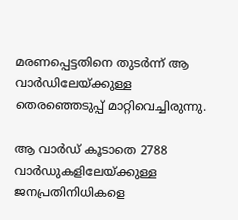മരണപ്പെട്ടതിനെ തുടര്‍ന്ന് ആ വാര്‍ഡിലേയ്ക്കുള്ള തെരഞ്ഞെടുപ്പ് മാറ്റിവെച്ചിരുന്നു.

ആ വാര്‍ഡ് കൂടാതെ 2788 വാര്‍ഡുകളിലേയ്ക്കുള്ള ജനപ്രതിനിധികളെ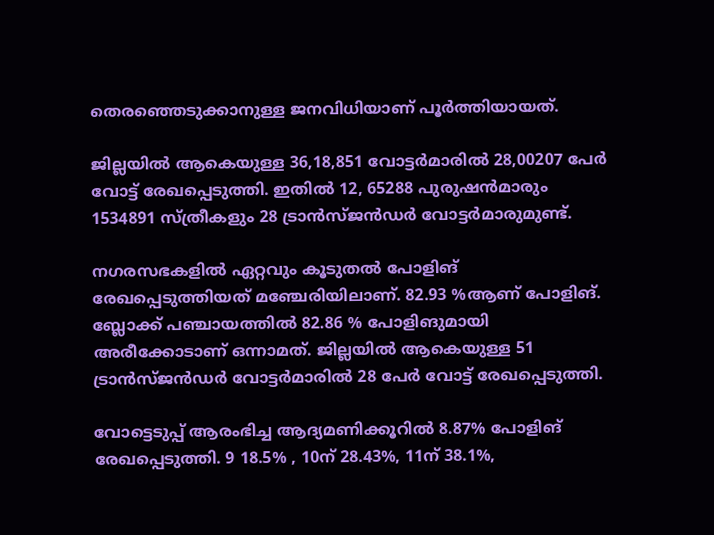തെരഞ്ഞെടുക്കാനുള്ള ജനവിധിയാണ് പൂര്‍ത്തിയായത്.

ജില്ലയില്‍ ആകെയുള്ള 36,18,851 വോട്ടര്‍മാരില്‍ 28,00207 പേര്‍ വോട്ട് രേഖപ്പെടുത്തി. ഇതില്‍ 12, 65288 പുരുഷന്‍മാരും 1534891 സ്ത്രീകളും 28 ട്രാന്‍സ്ജന്‍ഡര്‍ വോട്ടര്‍മാരുമുണ്ട്.

നഗരസഭകളില്‍ ഏറ്റവും കൂടുതല്‍ പോളിങ് രേഖപ്പെടുത്തിയത് മഞ്ചേരിയിലാണ്. 82.93 %ആണ് പോളിങ്. ബ്ലോക്ക് പഞ്ചായത്തില്‍ 82.86 % പോളിങുമായി അരീക്കോടാണ് ഒന്നാമത്. ജില്ലയില്‍ ആകെയുള്ള 51 ട്രാന്‍സ്ജന്‍ഡര്‍ വോട്ടര്‍മാരില്‍ 28 പേര്‍ വോട്ട് രേഖപ്പെടുത്തി.

വോട്ടെടുപ്പ് ആരംഭിച്ച ആദ്യമണിക്കൂറില്‍ 8.87% പോളിങ് രേഖപ്പെടുത്തി. 9 18.5% , 10ന് 28.43%, 11ന് 38.1%,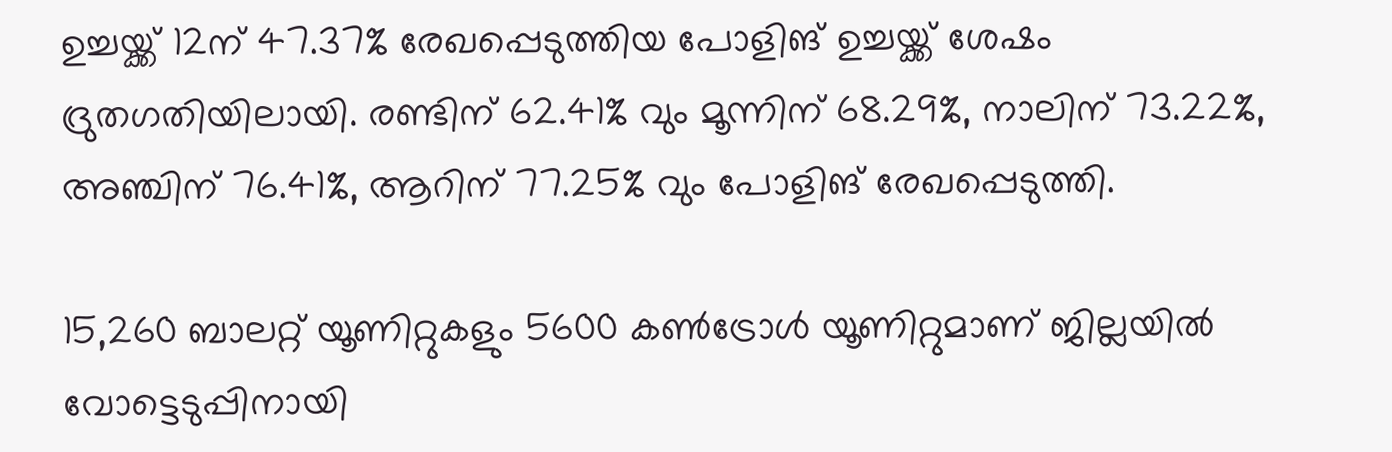ഉച്ചയ്ക്ക് 12ന് 47.37% രേഖപ്പെടുത്തിയ പോളിങ് ഉച്ചയ്ക്ക് ശേഷം ദ്രുതഗതിയിലായി. രണ്ടിന് 62.41% വും മൂന്നിന് 68.29%, നാലിന് 73.22%, അഞ്ചിന് 76.41%, ആറിന് 77.25% വും പോളിങ് രേഖപ്പെടുത്തി.

15,260 ബാലറ്റ് യൂണിറ്റുകളും 5600 കണ്‍ട്രോള്‍ യൂണിറ്റുമാണ് ജില്ലയില്‍ വോട്ടെടുപ്പിനായി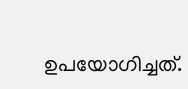ഉപയോഗിച്ചത്.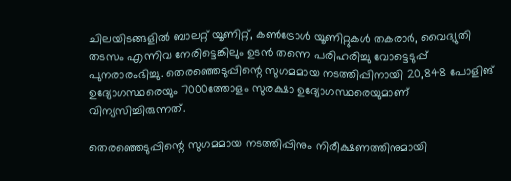ചിലയിടങ്ങളില്‍ ബാലറ്റ് യൂണിറ്റ്, കണ്‍ട്രോള്‍ യൂണിറ്റുകള്‍ തകരാര്‍, വൈദ്യുതി തടസം എന്നിവ നേരിട്ടെങ്കിലും ഉടന്‍ തന്നെ പരിഹരിച്ചു വോട്ടെടുപ്പ് പുനരാരംഭിച്ചു. തെരഞ്ഞെടുപ്പിന്റെ സുഗമമായ നടത്തിപ്പിനായി 20,848 പോളിങ് ഉദ്യോഗസ്ഥരെയും 7000ത്തോളം സുരക്ഷാ ഉദ്യോഗസ്ഥരെയുമാണ് വിന്യസിച്ചിരുന്നത്.

തെരഞ്ഞെടുപ്പിന്റെ സുഗമമായ നടത്തിപ്പിനും നിരീക്ഷണത്തിനുമായി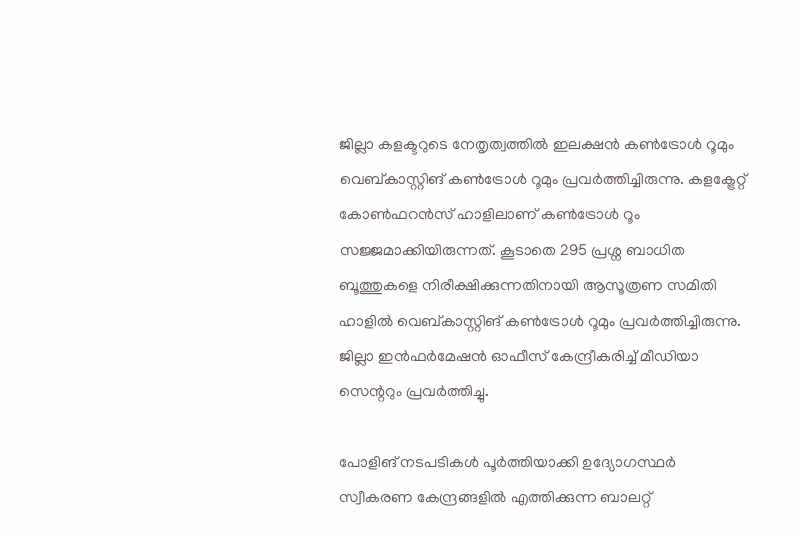ജില്ലാ കളക്ടറുടെ നേതൃത്വത്തില്‍ ഇലക്ഷന്‍ കണ്‍ട്രോള്‍ റൂമും വെബ്കാസ്റ്റിങ് കണ്‍ട്രോള്‍ റൂമും പ്രവര്‍ത്തിച്ചിരുന്നു. കളക്ട്രേറ്റ് കോണ്‍ഫറന്‍സ് ഹാളിലാണ് കണ്‍ട്രോള്‍ റൂം സജ്ജമാക്കിയിരുന്നത്. കൂടാതെ 295 പ്രശ്ന ബാധിത ബൂത്തുകളെ നിരീക്ഷിക്കുന്നതിനായി ആസൂത്രണ സമിതി ഹാളില്‍ വെബ്കാസ്റ്റിങ് കണ്‍ട്രോള്‍ റൂമും പ്രവര്‍ത്തിച്ചിരുന്നു. ജില്ലാ ഇന്‍ഫര്‍മേഷന്‍ ഓഫീസ് കേന്ദ്രീകരിച്ച് മീഡിയാ സെന്ററും പ്രവര്‍ത്തിച്ചു.

പോളിങ് നടപടികള്‍ പൂര്‍ത്തിയാക്കി ഉദ്യോഗസ്ഥര്‍ സ്വീകരണ കേന്ദ്രങ്ങളില്‍ എത്തിക്കുന്ന ബാലറ്റ്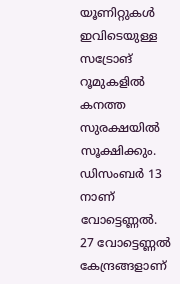യൂണിറ്റുകള്‍ ഇവിടെയുള്ള സട്രോങ് റൂമുകളില്‍ കനത്ത സുരക്ഷയില്‍ സൂക്ഷിക്കും. ഡിസംബര്‍ 13 നാണ് വോട്ടെണ്ണല്‍. 27 വോട്ടെണ്ണല്‍ കേന്ദ്രങ്ങളാണ്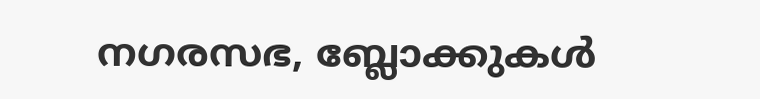നഗരസഭ, ബ്ലോക്കുകള്‍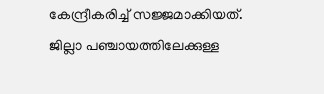കേന്ദ്രീകരിച്ച് സജ്ജമാക്കിയത്. ജില്ലാ പഞ്ചായത്തിലേക്കുള്ള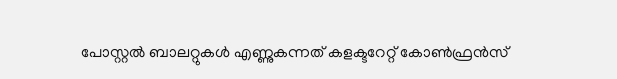പോസ്റ്റല്‍ ബാലറ്റുകള്‍ എണ്ണുകന്നത് കളക്ടറേറ്റ് കോണ്‍ഫ്രന്‍സ്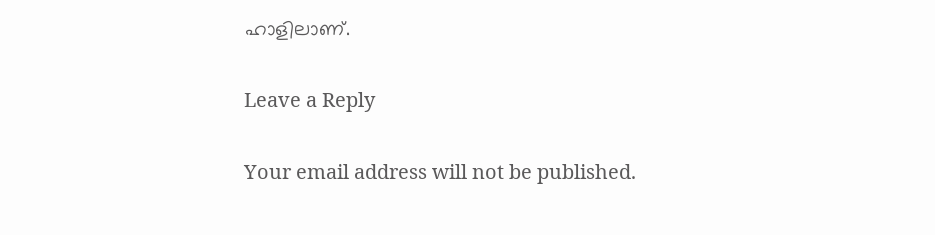ഹാളിലാണ്.

Leave a Reply

Your email address will not be published.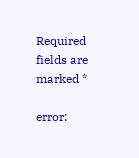Required fields are marked *

error: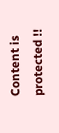Content is protected !!